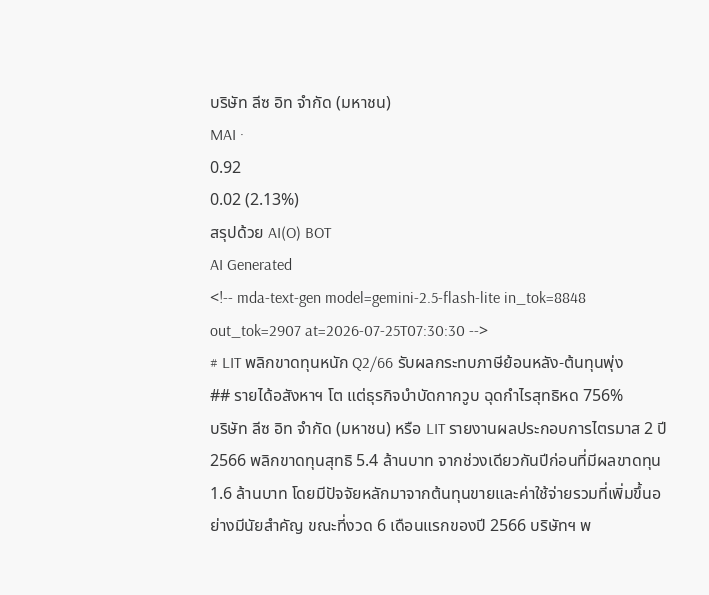บริษัท ลีซ อิท จำกัด (มหาชน)
MAI ·
0.92
0.02 (2.13%)
สรุปด้วย AI(O) BOT
AI Generated
<!-- mda-text-gen model=gemini-2.5-flash-lite in_tok=8848 out_tok=2907 at=2026-07-25T07:30:30 -->
# LIT พลิกขาดทุนหนัก Q2/66 รับผลกระทบภาษีย้อนหลัง-ต้นทุนพุ่ง
## รายได้อสังหาฯ โต แต่ธุรกิจบำบัดกากวูบ ฉุดกำไรสุทธิหด 756%
บริษัท ลีซ อิท จำกัด (มหาชน) หรือ LIT รายงานผลประกอบการไตรมาส 2 ปี 2566 พลิกขาดทุนสุทธิ 5.4 ล้านบาท จากช่วงเดียวกันปีก่อนที่มีผลขาดทุน 1.6 ล้านบาท โดยมีปัจจัยหลักมาจากต้นทุนขายและค่าใช้จ่ายรวมที่เพิ่มขึ้นอย่างมีนัยสำคัญ ขณะที่งวด 6 เดือนแรกของปี 2566 บริษัทฯ พ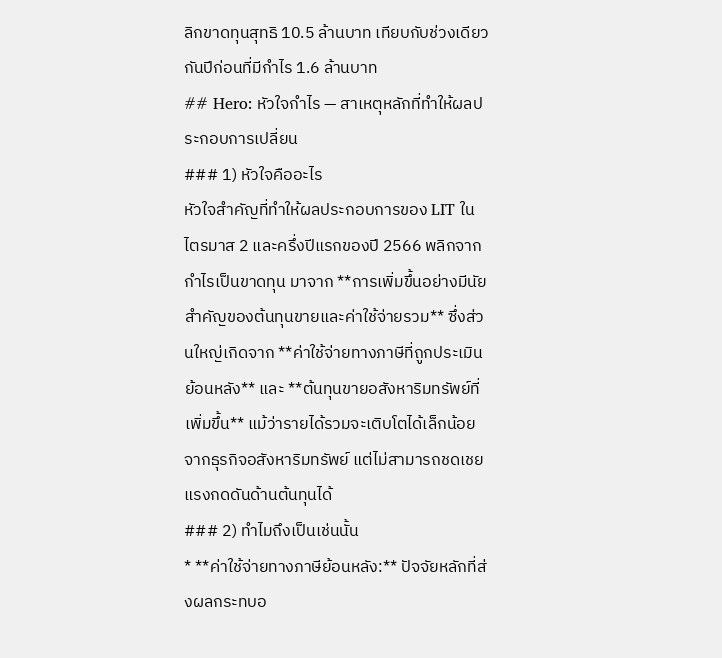ลิกขาดทุนสุทธิ 10.5 ล้านบาท เทียบกับช่วงเดียวกันปีก่อนที่มีกำไร 1.6 ล้านบาท
## Hero: หัวใจกำไร — สาเหตุหลักที่ทำให้ผลประกอบการเปลี่ยน
### 1) หัวใจคืออะไร
หัวใจสำคัญที่ทำให้ผลประกอบการของ LIT ในไตรมาส 2 และครึ่งปีแรกของปี 2566 พลิกจากกำไรเป็นขาดทุน มาจาก **การเพิ่มขึ้นอย่างมีนัยสำคัญของต้นทุนขายและค่าใช้จ่ายรวม** ซึ่งส่วนใหญ่เกิดจาก **ค่าใช้จ่ายทางภาษีที่ถูกประเมินย้อนหลัง** และ **ต้นทุนขายอสังหาริมทรัพย์ที่เพิ่มขึ้น** แม้ว่ารายได้รวมจะเติบโตได้เล็กน้อยจากธุรกิจอสังหาริมทรัพย์ แต่ไม่สามารถชดเชยแรงกดดันด้านต้นทุนได้
### 2) ทำไมถึงเป็นเช่นนั้น
* **ค่าใช้จ่ายทางภาษีย้อนหลัง:** ปัจจัยหลักที่ส่งผลกระทบอ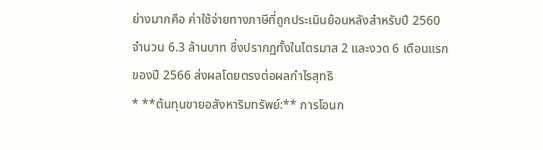ย่างมากคือ ค่าใช้จ่ายทางภาษีที่ถูกประเมินย้อนหลังสำหรับปี 2560 จำนวน 6.3 ล้านบาท ซึ่งปรากฏทั้งในไตรมาส 2 และงวด 6 เดือนแรกของปี 2566 ส่งผลโดยตรงต่อผลกำไรสุทธิ
* **ต้นทุนขายอสังหาริมทรัพย์:** การโอนก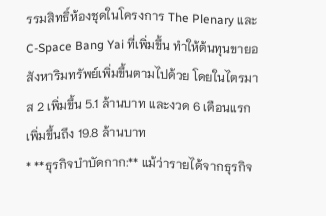รรมสิทธิ์ห้องชุดในโครงการ The Plenary และ C-Space Bang Yai ที่เพิ่มขึ้น ทำให้ต้นทุนขายอสังหาริมทรัพย์เพิ่มขึ้นตามไปด้วย โดยในไตรมาส 2 เพิ่มขึ้น 5.1 ล้านบาท และงวด 6 เดือนแรกเพิ่มขึ้นถึง 19.8 ล้านบาท
* **ธุรกิจบำบัดกาก:** แม้ว่ารายได้จากธุรกิจ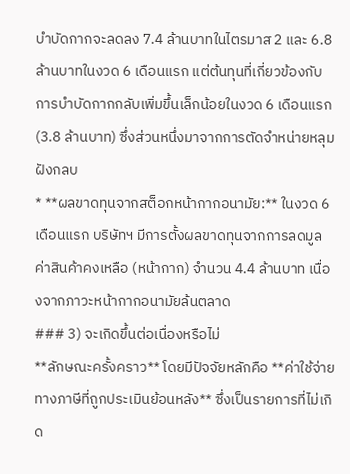บำบัดกากจะลดลง 7.4 ล้านบาทในไตรมาส 2 และ 6.8 ล้านบาทในงวด 6 เดือนแรก แต่ต้นทุนที่เกี่ยวข้องกับการบำบัดกากกลับเพิ่มขึ้นเล็กน้อยในงวด 6 เดือนแรก (3.8 ล้านบาท) ซึ่งส่วนหนึ่งมาจากการตัดจำหน่ายหลุมฝังกลบ
* **ผลขาดทุนจากสต็อกหน้ากากอนามัย:** ในงวด 6 เดือนแรก บริษัทฯ มีการตั้งผลขาดทุนจากการลดมูลค่าสินค้าคงเหลือ (หน้ากาก) จำนวน 4.4 ล้านบาท เนื่องจากภาวะหน้ากากอนามัยล้นตลาด
### 3) จะเกิดขึ้นต่อเนื่องหรือไม่
**ลักษณะครั้งคราว** โดยมีปัจจัยหลักคือ **ค่าใช้จ่ายทางภาษีที่ถูกประเมินย้อนหลัง** ซึ่งเป็นรายการที่ไม่เกิด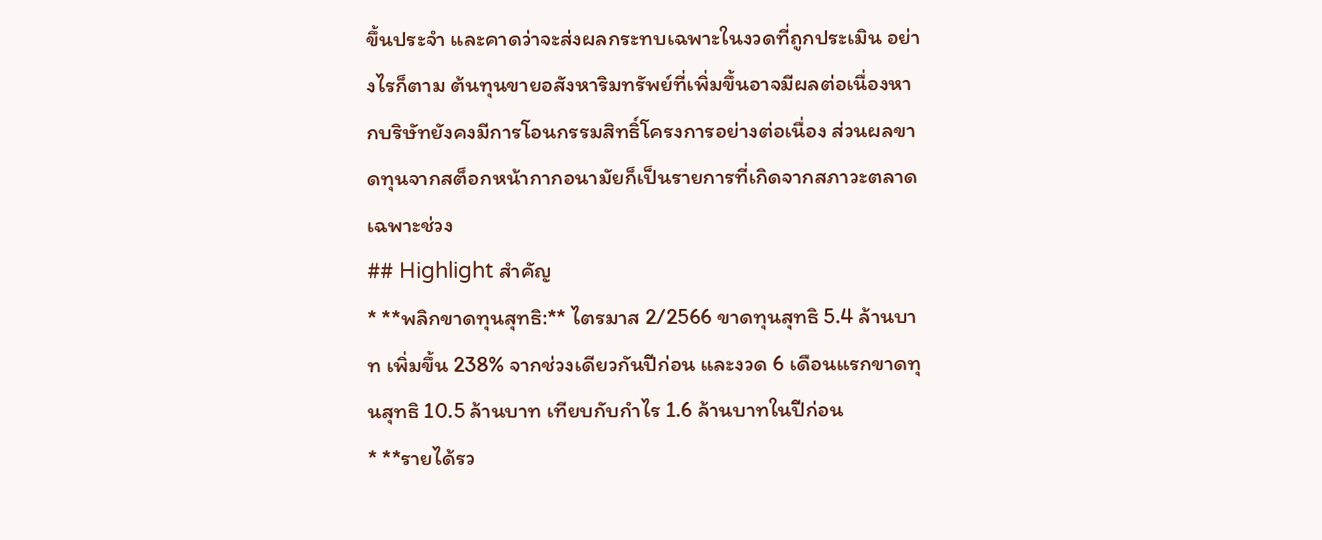ขึ้นประจำ และคาดว่าจะส่งผลกระทบเฉพาะในงวดที่ถูกประเมิน อย่างไรก็ตาม ต้นทุนขายอสังหาริมทรัพย์ที่เพิ่มขึ้นอาจมีผลต่อเนื่องหากบริษัทยังคงมีการโอนกรรมสิทธิ์โครงการอย่างต่อเนื่อง ส่วนผลขาดทุนจากสต็อกหน้ากากอนามัยก็เป็นรายการที่เกิดจากสภาวะตลาดเฉพาะช่วง
## Highlight สำคัญ
* **พลิกขาดทุนสุทธิ:** ไตรมาส 2/2566 ขาดทุนสุทธิ 5.4 ล้านบาท เพิ่มขึ้น 238% จากช่วงเดียวกันปีก่อน และงวด 6 เดือนแรกขาดทุนสุทธิ 10.5 ล้านบาท เทียบกับกำไร 1.6 ล้านบาทในปีก่อน
* **รายได้รว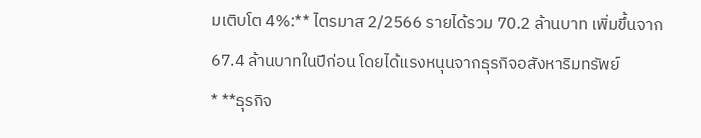มเติบโต 4%:** ไตรมาส 2/2566 รายได้รวม 70.2 ล้านบาท เพิ่มขึ้นจาก 67.4 ล้านบาทในปีก่อน โดยได้แรงหนุนจากธุรกิจอสังหาริมทรัพย์
* **ธุรกิจ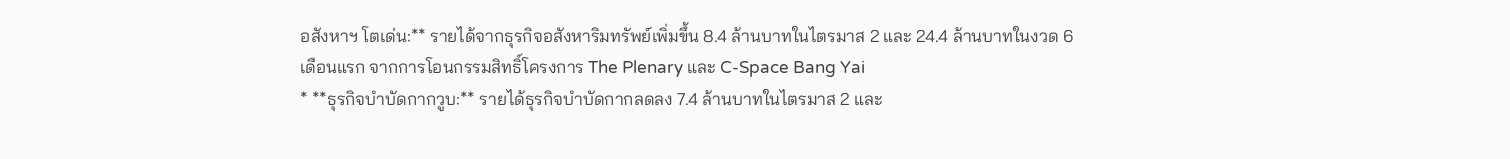อสังหาฯ โตเด่น:** รายได้จากธุรกิจอสังหาริมทรัพย์เพิ่มขึ้น 8.4 ล้านบาทในไตรมาส 2 และ 24.4 ล้านบาทในงวด 6 เดือนแรก จากการโอนกรรมสิทธิ์โครงการ The Plenary และ C-Space Bang Yai
* **ธุรกิจบำบัดกากวูบ:** รายได้ธุรกิจบำบัดกากลดลง 7.4 ล้านบาทในไตรมาส 2 และ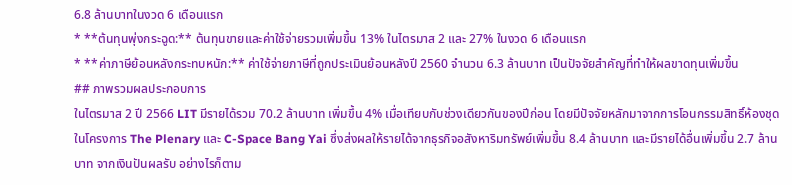6.8 ล้านบาทในงวด 6 เดือนแรก
* **ต้นทุนพุ่งกระฉูด:** ต้นทุนขายและค่าใช้จ่ายรวมเพิ่มขึ้น 13% ในไตรมาส 2 และ 27% ในงวด 6 เดือนแรก
* **ค่าภาษีย้อนหลังกระทบหนัก:** ค่าใช้จ่ายภาษีที่ถูกประเมินย้อนหลังปี 2560 จำนวน 6.3 ล้านบาท เป็นปัจจัยสำคัญที่ทำให้ผลขาดทุนเพิ่มขึ้น
## ภาพรวมผลประกอบการ
ในไตรมาส 2 ปี 2566 LIT มีรายได้รวม 70.2 ล้านบาท เพิ่มขึ้น 4% เมื่อเทียบกับช่วงเดียวกันของปีก่อน โดยมีปัจจัยหลักมาจากการโอนกรรมสิทธิ์ห้องชุดในโครงการ The Plenary และ C-Space Bang Yai ซึ่งส่งผลให้รายได้จากธุรกิจอสังหาริมทรัพย์เพิ่มขึ้น 8.4 ล้านบาท และมีรายได้อื่นเพิ่มขึ้น 2.7 ล้านบาท จากเงินปันผลรับ อย่างไรก็ตาม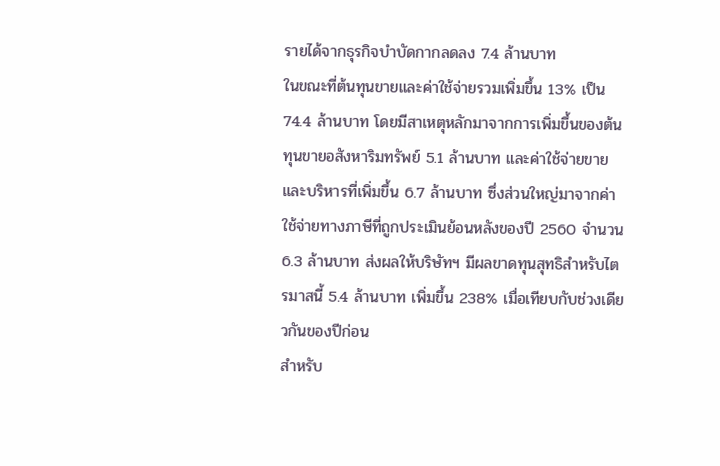รายได้จากธุรกิจบำบัดกากลดลง 7.4 ล้านบาท
ในขณะที่ต้นทุนขายและค่าใช้จ่ายรวมเพิ่มขึ้น 13% เป็น 74.4 ล้านบาท โดยมีสาเหตุหลักมาจากการเพิ่มขึ้นของต้นทุนขายอสังหาริมทรัพย์ 5.1 ล้านบาท และค่าใช้จ่ายขายและบริหารที่เพิ่มขึ้น 6.7 ล้านบาท ซึ่งส่วนใหญ่มาจากค่าใช้จ่ายทางภาษีที่ถูกประเมินย้อนหลังของปี 2560 จำนวน 6.3 ล้านบาท ส่งผลให้บริษัทฯ มีผลขาดทุนสุทธิสำหรับไตรมาสนี้ 5.4 ล้านบาท เพิ่มขึ้น 238% เมื่อเทียบกับช่วงเดียวกันของปีก่อน
สำหรับ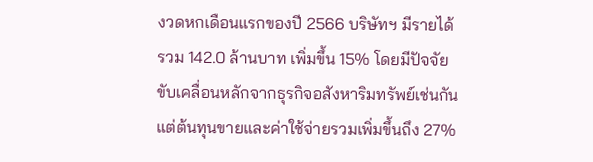งวดหกเดือนแรกของปี 2566 บริษัทฯ มีรายได้รวม 142.0 ล้านบาท เพิ่มขึ้น 15% โดยมีปัจจัยขับเคลื่อนหลักจากธุรกิจอสังหาริมทรัพย์เช่นกัน แต่ต้นทุนขายและค่าใช้จ่ายรวมเพิ่มขึ้นถึง 27%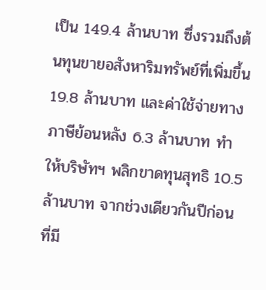เป็น 149.4 ล้านบาท ซึ่งรวมถึงต้นทุนขายอสังหาริมทรัพย์ที่เพิ่มขึ้น 19.8 ล้านบาท และค่าใช้จ่ายทางภาษีย้อนหลัง 6.3 ล้านบาท ทำให้บริษัทฯ พลิกขาดทุนสุทธิ 10.5 ล้านบาท จากช่วงเดียวกันปีก่อนที่มี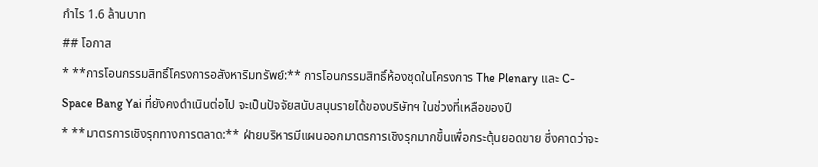กำไร 1.6 ล้านบาท
## โอกาส
* **การโอนกรรมสิทธิ์โครงการอสังหาริมทรัพย์:** การโอนกรรมสิทธิ์ห้องชุดในโครงการ The Plenary และ C-Space Bang Yai ที่ยังคงดำเนินต่อไป จะเป็นปัจจัยสนับสนุนรายได้ของบริษัทฯ ในช่วงที่เหลือของปี
* **มาตรการเชิงรุกทางการตลาด:** ฝ่ายบริหารมีแผนออกมาตรการเชิงรุกมากขึ้นเพื่อกระตุ้นยอดขาย ซึ่งคาดว่าจะ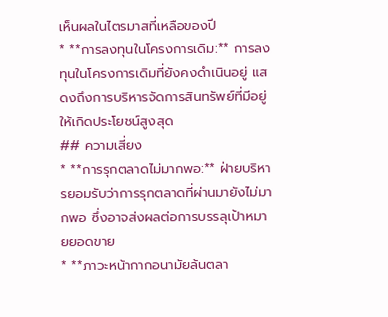เห็นผลในไตรมาสที่เหลือของปี
* **การลงทุนในโครงการเดิม:** การลงทุนในโครงการเดิมที่ยังคงดำเนินอยู่ แสดงถึงการบริหารจัดการสินทรัพย์ที่มีอยู่ให้เกิดประโยชน์สูงสุด
## ความเสี่ยง
* **การรุกตลาดไม่มากพอ:** ฝ่ายบริหารยอมรับว่าการรุกตลาดที่ผ่านมายังไม่มากพอ ซึ่งอาจส่งผลต่อการบรรลุเป้าหมายยอดขาย
* **ภาวะหน้ากากอนามัยล้นตลา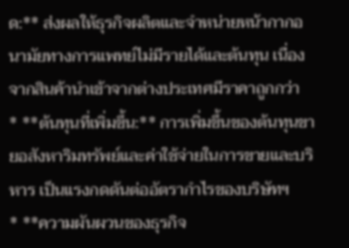ด:** ส่งผลให้ธุรกิจผลิตและจำหน่ายหน้ากากอนามัยทางการแพทย์ไม่มีรายได้และต้นทุน เนื่องจากสินค้านำเข้าจากต่างประเทศมีราคาถูกกว่า
* **ต้นทุนที่เพิ่มขึ้น:** การเพิ่มขึ้นของต้นทุนขายอสังหาริมทรัพย์และค่าใช้จ่ายในการขายและบริหาร เป็นแรงกดดันต่ออัตรากำไรของบริษัทฯ
* **ความผันผวนของธุรกิจ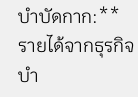บำบัดกาก:** รายได้จากธุรกิจบำ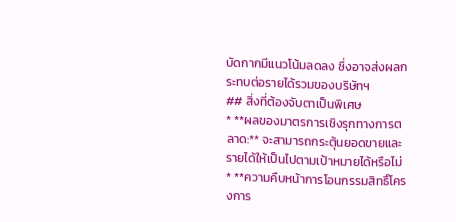บัดกากมีแนวโน้มลดลง ซึ่งอาจส่งผลกระทบต่อรายได้รวมของบริษัทฯ
## สิ่งที่ต้องจับตาเป็นพิเศษ
* **ผลของมาตรการเชิงรุกทางการตลาด:** จะสามารถกระตุ้นยอดขายและรายได้ให้เป็นไปตามเป้าหมายได้หรือไม่
* **ความคืบหน้าการโอนกรรมสิทธิ์โครงการ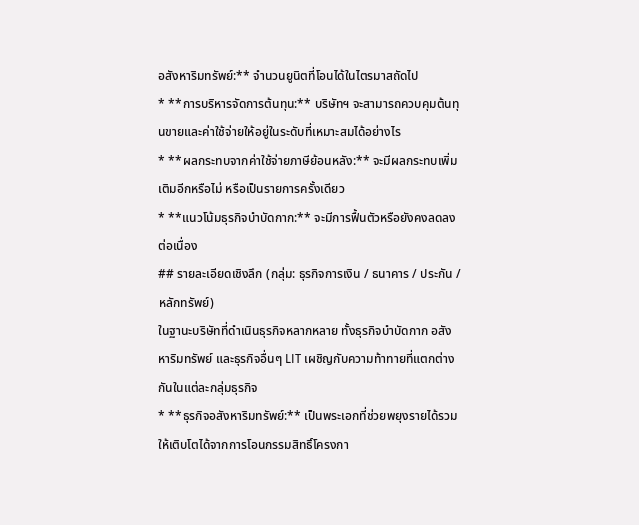อสังหาริมทรัพย์:** จำนวนยูนิตที่โอนได้ในไตรมาสถัดไป
* **การบริหารจัดการต้นทุน:** บริษัทฯ จะสามารถควบคุมต้นทุนขายและค่าใช้จ่ายให้อยู่ในระดับที่เหมาะสมได้อย่างไร
* **ผลกระทบจากค่าใช้จ่ายภาษีย้อนหลัง:** จะมีผลกระทบเพิ่มเติมอีกหรือไม่ หรือเป็นรายการครั้งเดียว
* **แนวโน้มธุรกิจบำบัดกาก:** จะมีการฟื้นตัวหรือยังคงลดลงต่อเนื่อง
## รายละเอียดเชิงลึก (กลุ่ม: ธุรกิจการเงิน / ธนาคาร / ประกัน / หลักทรัพย์)
ในฐานะบริษัทที่ดำเนินธุรกิจหลากหลาย ทั้งธุรกิจบำบัดกาก อสังหาริมทรัพย์ และธุรกิจอื่นๆ LIT เผชิญกับความท้าทายที่แตกต่างกันในแต่ละกลุ่มธุรกิจ
* **ธุรกิจอสังหาริมทรัพย์:** เป็นพระเอกที่ช่วยพยุงรายได้รวมให้เติบโตได้จากการโอนกรรมสิทธิ์โครงกา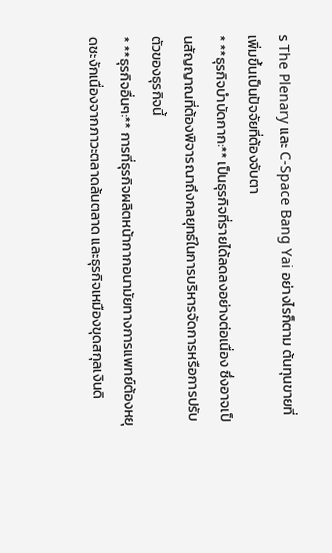ร The Plenary และ C-Space Bang Yai อย่างไรก็ตาม ต้นทุนขายที่เพิ่มขึ้นเป็นปัจจัยที่ต้องจับตา
* **ธุรกิจบำบัดกาก:** เป็นธุรกิจที่รายได้ลดลงอย่างต่อเนื่อง ซึ่งอาจเป็นสัญญาณที่ต้องพิจารณาถึงกลยุทธ์ในการบริหารจัดการหรือการปรับตัวของธุรกิจนี้
* **ธุรกิจอื่นๆ:** การที่ธุรกิจผลิตหน้ากากอนามัยทางการแพทย์ต้องหยุดชะงักเนื่องจากภาวะตลาดล้นตลาด และธุรกิจเหมืองขุดสกุลเงินดิ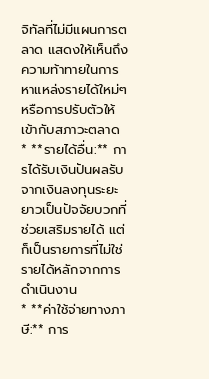จิทัลที่ไม่มีแผนการตลาด แสดงให้เห็นถึงความท้าทายในการหาแหล่งรายได้ใหม่ๆ หรือการปรับตัวให้เข้ากับสภาวะตลาด
* **รายได้อื่น:** การได้รับเงินปันผลรับจากเงินลงทุนระยะยาวเป็นปัจจัยบวกที่ช่วยเสริมรายได้ แต่ก็เป็นรายการที่ไม่ใช่รายได้หลักจากการดำเนินงาน
* **ค่าใช้จ่ายทางภาษี:** การ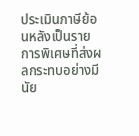ประเมินภาษีย้อนหลังเป็นรายการพิเศษที่ส่งผลกระทบอย่างมีนัย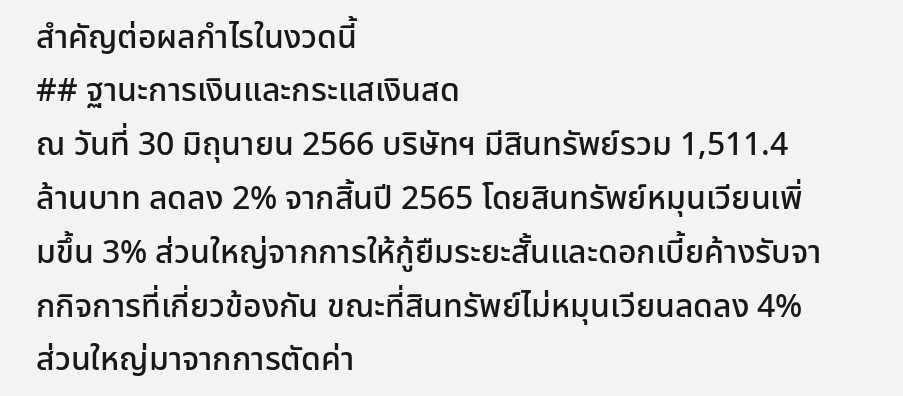สำคัญต่อผลกำไรในงวดนี้
## ฐานะการเงินและกระแสเงินสด
ณ วันที่ 30 มิถุนายน 2566 บริษัทฯ มีสินทรัพย์รวม 1,511.4 ล้านบาท ลดลง 2% จากสิ้นปี 2565 โดยสินทรัพย์หมุนเวียนเพิ่มขึ้น 3% ส่วนใหญ่จากการให้กู้ยืมระยะสั้นและดอกเบี้ยค้างรับจากกิจการที่เกี่ยวข้องกัน ขณะที่สินทรัพย์ไม่หมุนเวียนลดลง 4% ส่วนใหญ่มาจากการตัดค่า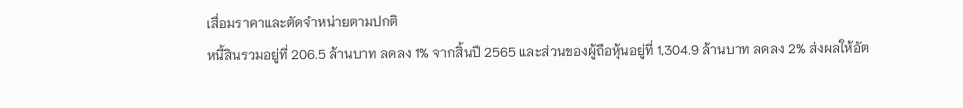เสื่อมราคาและตัดจำหน่ายตามปกติ
หนี้สินรวมอยู่ที่ 206.5 ล้านบาท ลดลง 1% จากสิ้นปี 2565 และส่วนของผู้ถือหุ้นอยู่ที่ 1,304.9 ล้านบาท ลดลง 2% ส่งผลให้อัต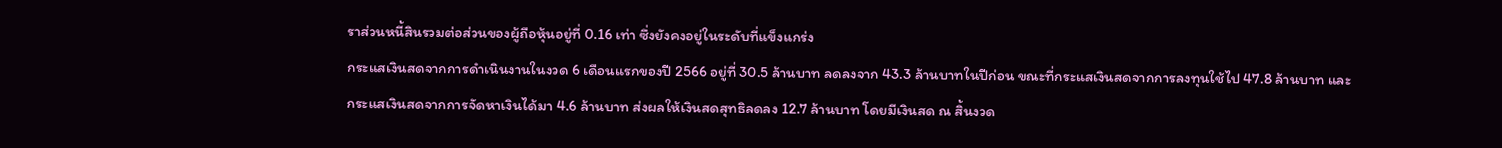ราส่วนหนี้สินรวมต่อส่วนของผู้ถือหุ้นอยู่ที่ 0.16 เท่า ซึ่งยังคงอยู่ในระดับที่แข็งแกร่ง
กระแสเงินสดจากการดำเนินงานในงวด 6 เดือนแรกของปี 2566 อยู่ที่ 30.5 ล้านบาท ลดลงจาก 43.3 ล้านบาทในปีก่อน ขณะที่กระแสเงินสดจากการลงทุนใช้ไป 47.8 ล้านบาท และกระแสเงินสดจากการจัดหาเงินได้มา 4.6 ล้านบาท ส่งผลให้เงินสดสุทธิลดลง 12.7 ล้านบาท โดยมีเงินสด ณ สิ้นงวด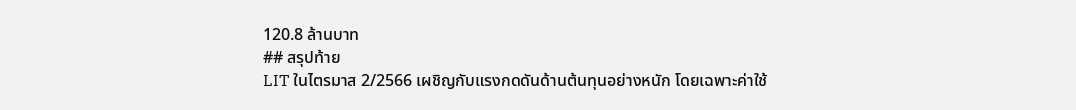120.8 ล้านบาท
## สรุปท้าย
LIT ในไตรมาส 2/2566 เผชิญกับแรงกดดันด้านต้นทุนอย่างหนัก โดยเฉพาะค่าใช้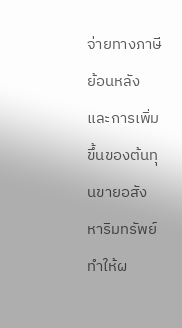จ่ายทางภาษีย้อนหลังและการเพิ่มขึ้นของต้นทุนขายอสังหาริมทรัพย์ ทำให้ผ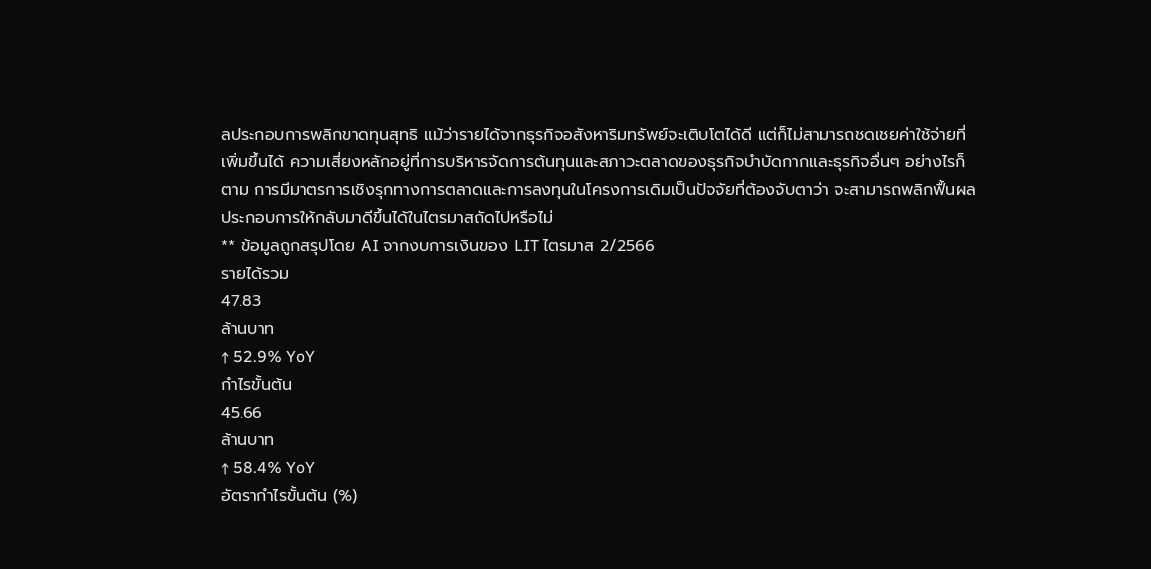ลประกอบการพลิกขาดทุนสุทธิ แม้ว่ารายได้จากธุรกิจอสังหาริมทรัพย์จะเติบโตได้ดี แต่ก็ไม่สามารถชดเชยค่าใช้จ่ายที่เพิ่มขึ้นได้ ความเสี่ยงหลักอยู่ที่การบริหารจัดการต้นทุนและสภาวะตลาดของธุรกิจบำบัดกากและธุรกิจอื่นๆ อย่างไรก็ตาม การมีมาตรการเชิงรุกทางการตลาดและการลงทุนในโครงการเดิมเป็นปัจจัยที่ต้องจับตาว่า จะสามารถพลิกฟื้นผลประกอบการให้กลับมาดีขึ้นได้ในไตรมาสถัดไปหรือไม่
** ข้อมูลถูกสรุปโดย AI จากงบการเงินของ LIT ไตรมาส 2/2566
รายได้รวม
47.83
ล้านบาท
↑ 52.9% YoY
กำไรขั้นต้น
45.66
ล้านบาท
↑ 58.4% YoY
อัตรากำไรขั้นต้น (%)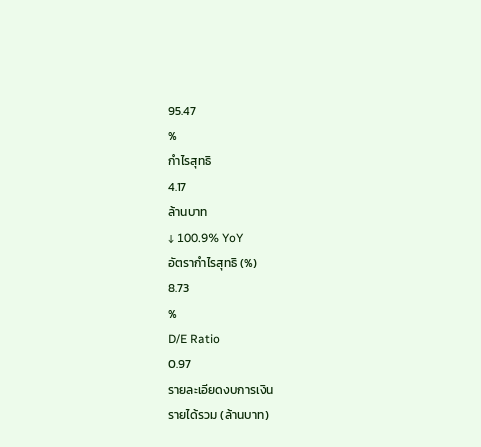95.47
%
กำไรสุทธิ
4.17
ล้านบาท
↓ 100.9% YoY
อัตรากำไรสุทธิ (%)
8.73
%
D/E Ratio
0.97
รายละเอียดงบการเงิน
รายได้รวม (ล้านบาท)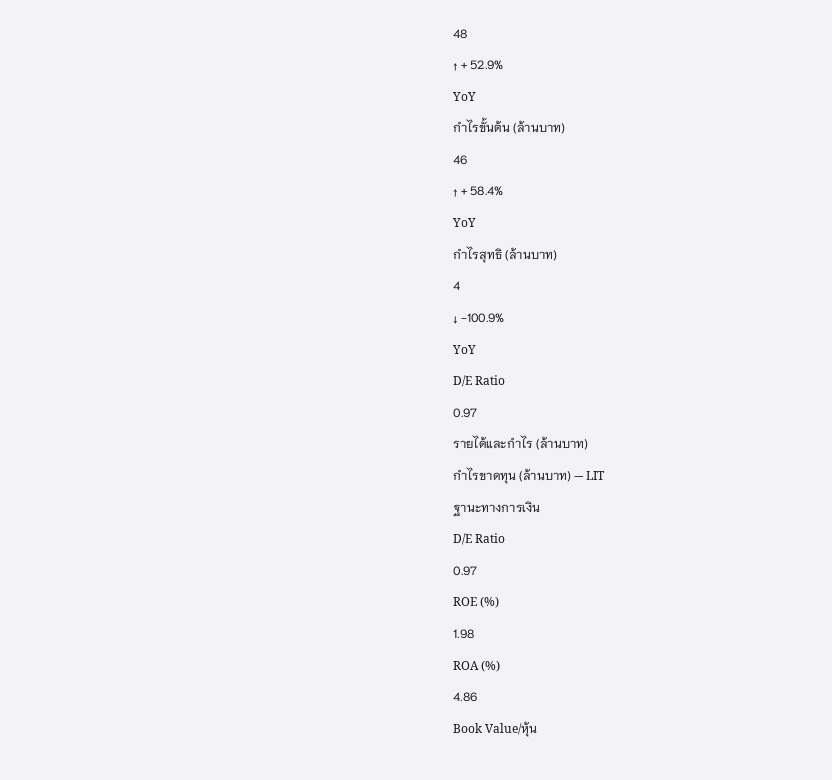48
↑ + 52.9%
YoY
กำไรขั้นต้น (ล้านบาท)
46
↑ + 58.4%
YoY
กำไรสุทธิ (ล้านบาท)
4
↓ -100.9%
YoY
D/E Ratio
0.97
รายได้และกำไร (ล้านบาท)
กำไรขาดทุน (ล้านบาท) — LIT
ฐานะทางการเงิน
D/E Ratio
0.97
ROE (%)
1.98
ROA (%)
4.86
Book Value/หุ้น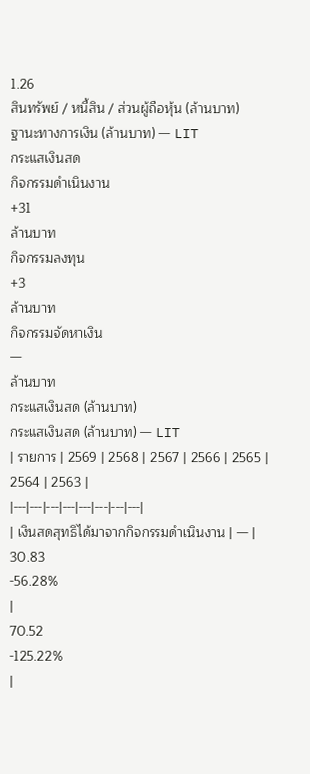1.26
สินทรัพย์ / หนี้สิน / ส่วนผู้ถือหุ้น (ล้านบาท)
ฐานะทางการเงิน (ล้านบาท) — LIT
กระแสเงินสด
กิจกรรมดำเนินงาน
+31
ล้านบาท
กิจกรรมลงทุน
+3
ล้านบาท
กิจกรรมจัดหาเงิน
—
ล้านบาท
กระแสเงินสด (ล้านบาท)
กระแสเงินสด (ล้านบาท) — LIT
| รายการ | 2569 | 2568 | 2567 | 2566 | 2565 | 2564 | 2563 |
|---|---|---|---|---|---|---|---|
| เงินสดสุทธิได้มาจากกิจกรรมดำเนินงาน | — |
30.83
-56.28%
|
70.52
-125.22%
|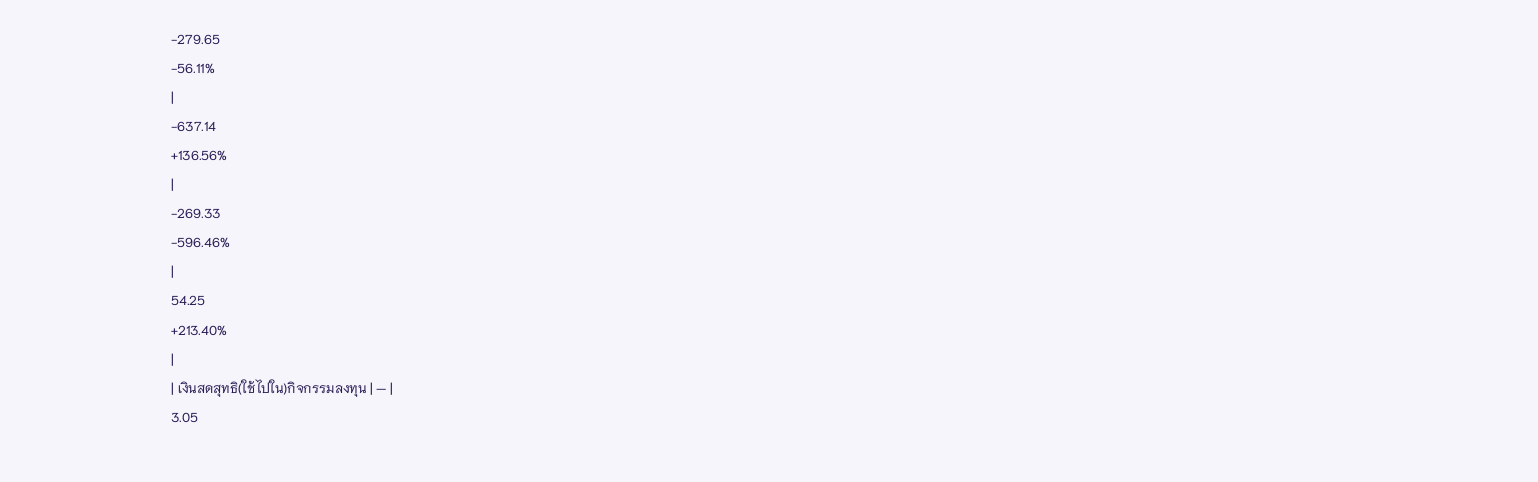-279.65
-56.11%
|
-637.14
+136.56%
|
-269.33
-596.46%
|
54.25
+213.40%
|
| เงินสดสุทธิ(ใช้ไปใน)กิจกรรมลงทุน | — |
3.05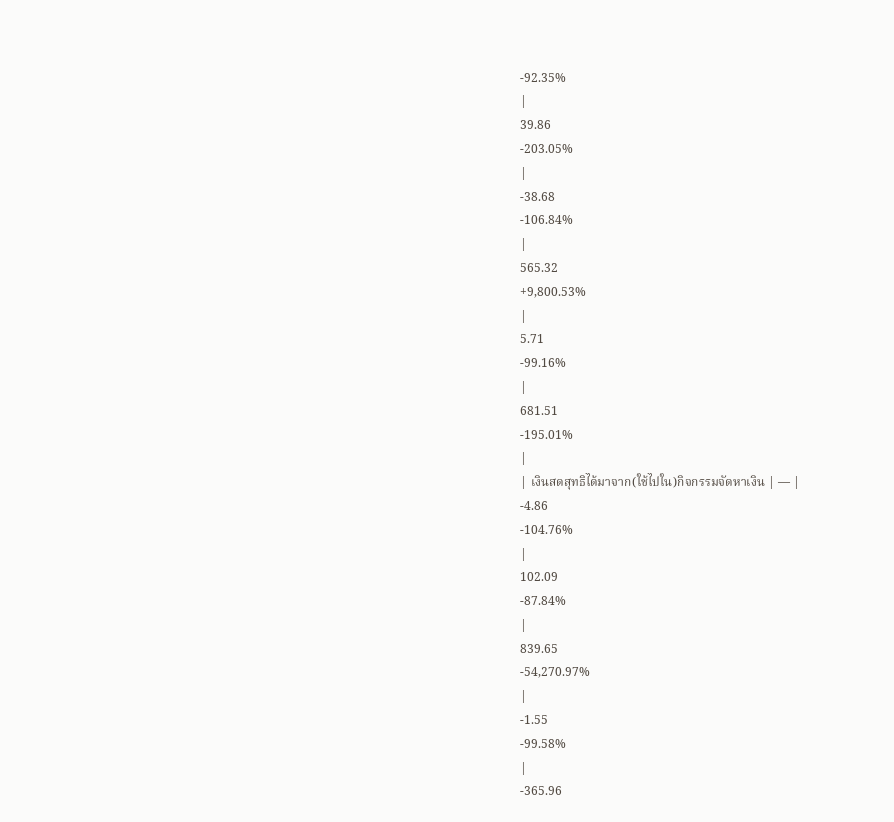-92.35%
|
39.86
-203.05%
|
-38.68
-106.84%
|
565.32
+9,800.53%
|
5.71
-99.16%
|
681.51
-195.01%
|
| เงินสดสุทธิได้มาจาก(ใช้ไปใน)กิจกรรมจัดหาเงิน | — |
-4.86
-104.76%
|
102.09
-87.84%
|
839.65
-54,270.97%
|
-1.55
-99.58%
|
-365.96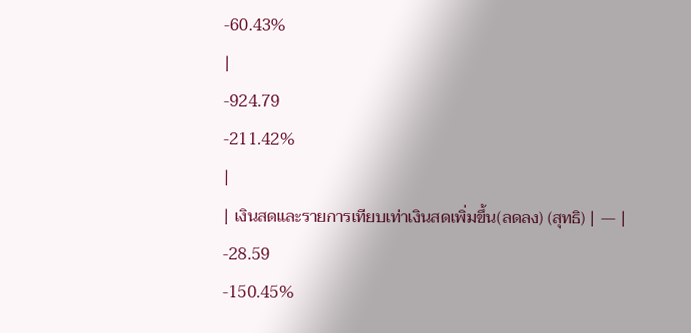-60.43%
|
-924.79
-211.42%
|
| เงินสดและรายการเทียบเท่าเงินสดเพิ่มขึ้น(ลดลง) (สุทธิ) | — |
-28.59
-150.45%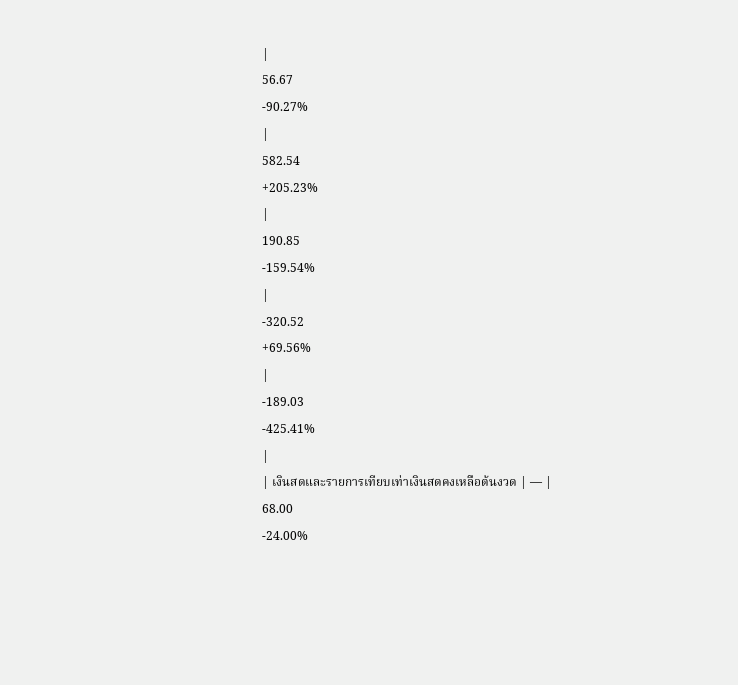|
56.67
-90.27%
|
582.54
+205.23%
|
190.85
-159.54%
|
-320.52
+69.56%
|
-189.03
-425.41%
|
| เงินสดและรายการเทียบเท่าเงินสดคงเหลือต้นงวด | — |
68.00
-24.00%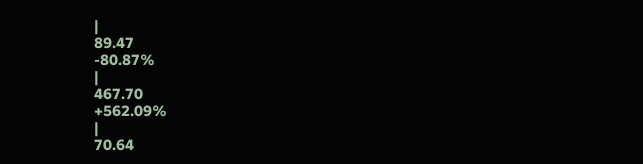|
89.47
-80.87%
|
467.70
+562.09%
|
70.64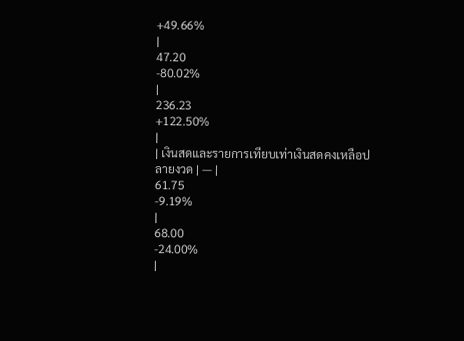+49.66%
|
47.20
-80.02%
|
236.23
+122.50%
|
| เงินสดและรายการเทียบเท่าเงินสดคงเหลือปลายงวด | — |
61.75
-9.19%
|
68.00
-24.00%
|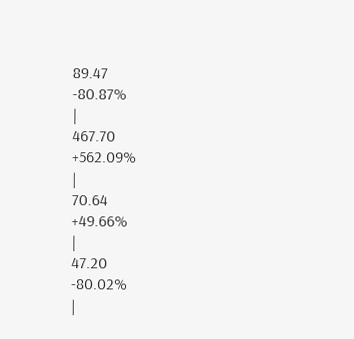89.47
-80.87%
|
467.70
+562.09%
|
70.64
+49.66%
|
47.20
-80.02%
|